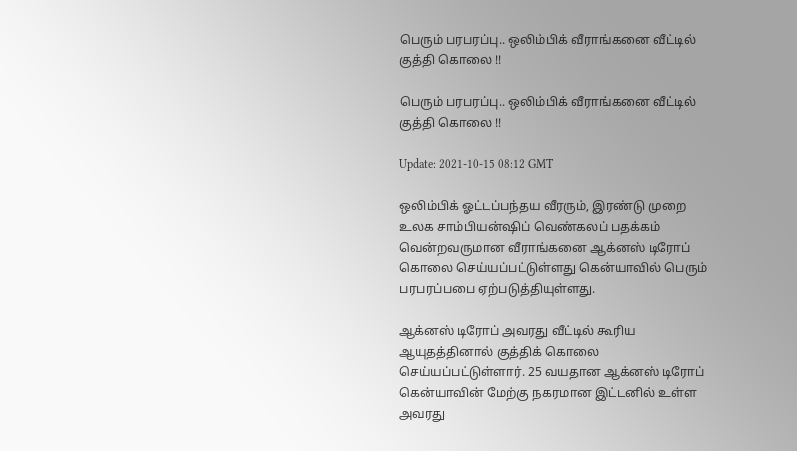பெரும் பரபரப்பு.. ஒலிம்பிக் வீராங்கனை வீட்டில் குத்தி கொலை !!

பெரும் பரபரப்பு.. ஒலிம்பிக் வீராங்கனை வீட்டில் குத்தி கொலை !!

Update: 2021-10-15 08:12 GMT

ஒலிம்பிக் ஓட்டப்பந்தய வீரரும், இரண்டு முறை உலக சாம்பியன்ஷிப் வெண்கலப் பதக்கம் வென்றவருமான வீராங்கனை ஆக்னஸ் டிரோப் கொலை செய்யப்பட்டுள்ளது கென்யாவில் பெரும் பரபரப்பபை ஏற்படுத்தியுள்ளது.

ஆக்னஸ் டிரோப் அவரது வீட்டில் கூரிய ஆயுதத்தினால் குத்திக் கொலை செய்யப்பட்டுள்ளார். 25 வயதான ஆக்னஸ் டிரோப் கென்யாவின் மேற்கு நகரமான இட்டனில் உள்ள அவரது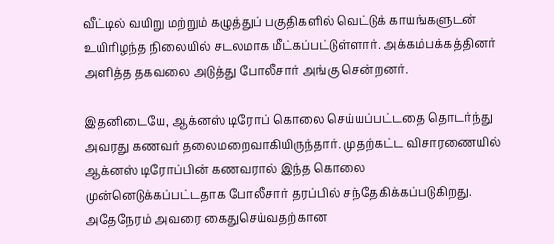வீட்டில் வயிறு மற்றும் கழுத்துப் பகுதிகளில் வெட்டுக் காயங்களுடன் உயிரிழந்த நிலையில் சடலமாக மீட்கப்பட்டுள்ளார். அக்கம்பக்கத்தினர் அளித்த தகவலை அடுத்து போலீசார் அங்கு சென்றனர்.

இதனிடையே, ஆக்னஸ் டிரோப் கொலை செய்யப்பட்டதை தொடர்ந்து அவரது கணவர் தலைமறைவாகியிருந்தார். முதற்கட்ட விசாரணையில் ஆக்னஸ் டிரோப்பின் கணவரால் இந்த கொலை முன்னெடுக்கப்பட்டதாக போலீசார் தரப்பில் சந்தேகிக்கப்படுகிறது. அதேநேரம் அவரை கைதுசெய்வதற்கான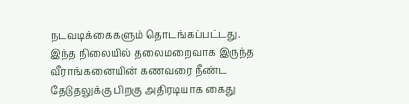நடவடிக்கைகளும் தொடங்கப்பட்டது. இந்த நிலையில் தலைமறைவாக இருந்த வீராங்கனையின் கணவரை நீண்ட தேடுதலுக்கு பிறகு அதிரடியாக கைது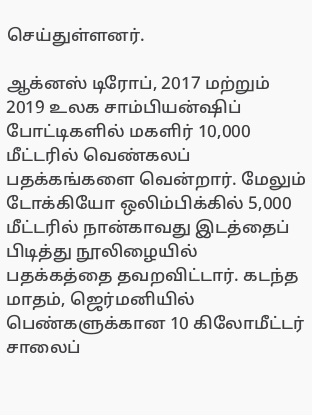செய்துள்ளனர்.

ஆக்னஸ் டிரோப், 2017 மற்றும் 2019 உலக சாம்பியன்ஷிப் போட்டிகளில் மகளிர் 10,000 மீட்டரில் வெண்கலப் பதக்கங்களை வென்றார். மேலும் டோக்கியோ ஒலிம்பிக்கில் 5,000 மீட்டரில் நான்காவது இடத்தைப் பிடித்து நூலிழையில் பதக்கத்தை தவறவிட்டார். கடந்த மாதம், ஜெர்மனியில் பெண்களுக்கான 10 கிலோமீட்டர் சாலைப்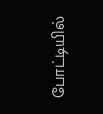போட்டியில்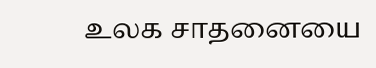உலக சாதனையை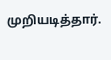முறியடித்தார்.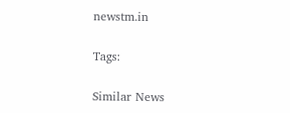newstm.in

Tags:

Similar News